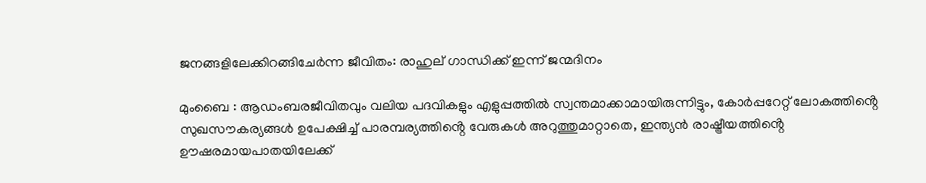ജനങ്ങളിലേക്കിറങ്ങിചേർന്ന ജീവിതം: രാഹുല് ഗാന്ധിക്ക് ഇന്ന് ജന്മദിനം

മുംബൈ : ആഡംബരജീവിതവും വലിയ പദവികളും എളുപ്പത്തിൽ സ്വന്തമാക്കാമായിരുന്നിട്ടും, കോർപ്പറേറ്റ് ലോകത്തിൻ്റെ സുഖസൗകര്യങ്ങൾ ഉപേക്ഷിച്ച് പാരമ്പര്യത്തിൻ്റെ വേരുകൾ അറുത്തുമാറ്റാതെ, ഇന്ത്യൻ രാഷ്ട്രീയത്തിൻ്റെ ഊഷരമായപാതയിലേക്ക്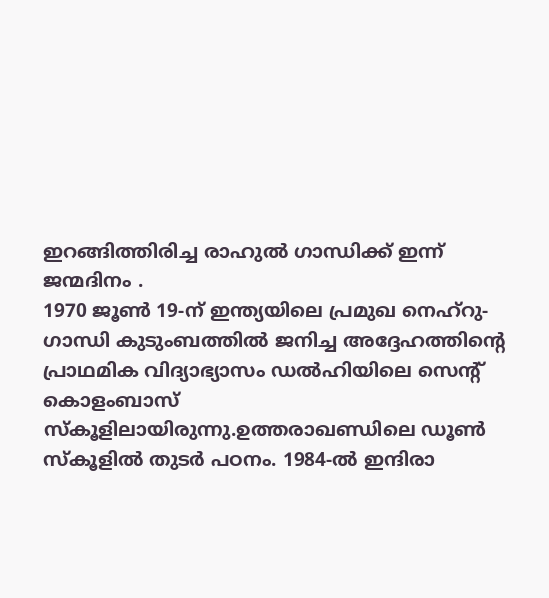ഇറങ്ങിത്തിരിച്ച രാഹുൽ ഗാന്ധിക്ക് ഇന്ന് ജന്മദിനം .
1970 ജൂൺ 19-ന് ഇന്ത്യയിലെ പ്രമുഖ നെഹ്റു-ഗാന്ധി കുടുംബത്തിൽ ജനിച്ച അദ്ദേഹത്തിൻ്റെ പ്രാഥമിക വിദ്യാഭ്യാസം ഡൽഹിയിലെ സെൻ്റ് കൊളംബാസ് സ്കൂളിലായിരുന്നു.ഉത്തരാഖണ്ഡിലെ ഡൂൺ സ്കൂളിൽ തുടർ പഠനം. 1984-ൽ ഇന്ദിരാ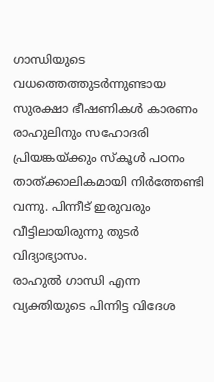ഗാന്ധിയുടെ വധത്തെത്തുടർന്നുണ്ടായ സുരക്ഷാ ഭീഷണികൾ കാരണം രാഹുലിനും സഹോദരി പ്രിയങ്കയ്ക്കും സ്കൂൾ പഠനം താത്ക്കാലികമായി നിർത്തേണ്ടി വന്നു. പിന്നീട് ഇരുവരും വീട്ടിലായിരുന്നു തുടർ വിദ്യാഭ്യാസം.
രാഹുൽ ഗാന്ധി എന്ന വ്യക്തിയുടെ പിന്നിട്ട വിദേശ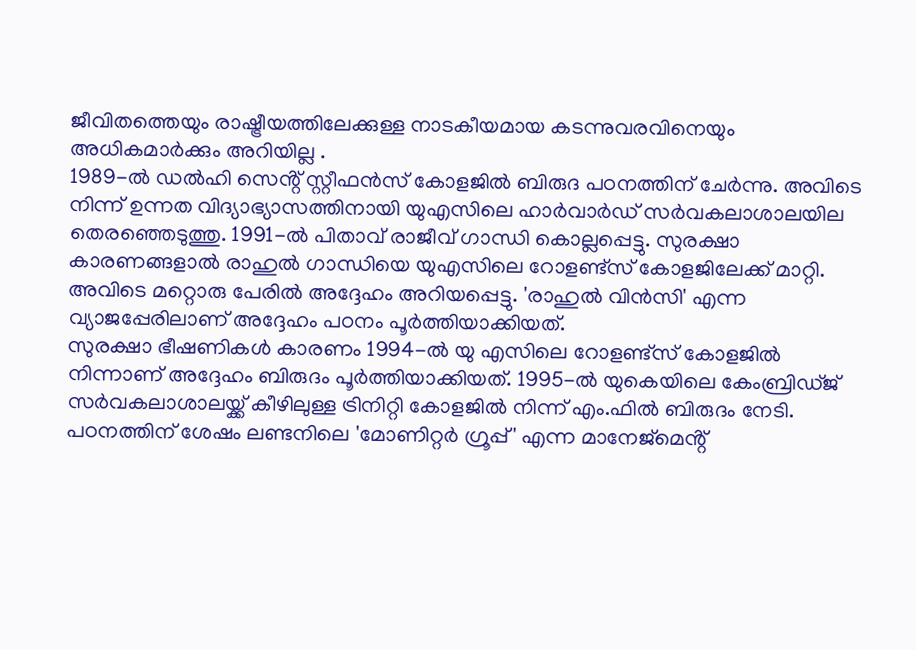ജീവിതത്തെയും രാഷ്ട്രീയത്തിലേക്കുള്ള നാടകീയമായ കടന്നുവരവിനെയും അധികമാർക്കും അറിയില്ല .
1989-ൽ ഡൽഹി സെൻ്റ് സ്റ്റീഫൻസ് കോളജിൽ ബിരുദ പഠനത്തിന് ചേർന്നു. അവിടെ നിന്ന് ഉന്നത വിദ്യാഭ്യാസത്തിനായി യുഎസിലെ ഹാർവാർഡ് സർവകലാശാലയില തെരഞ്ഞെടുത്തു. 1991-ൽ പിതാവ് രാജീവ് ഗാന്ധി കൊല്ലപ്പെട്ടു. സുരക്ഷാ കാരണങ്ങളാൽ രാഹുൽ ഗാന്ധിയെ യുഎസിലെ റോളണ്ട്സ് കോളജിലേക്ക് മാറ്റി. അവിടെ മറ്റൊരു പേരിൽ അദ്ദേഹം അറിയപ്പെട്ടു. 'രാഹുൽ വിൻസി' എന്ന വ്യാജപ്പേരിലാണ് അദ്ദേഹം പഠനം പൂർത്തിയാക്കിയത്.
സുരക്ഷാ ഭീഷണികൾ കാരണം 1994-ൽ യു എസിലെ റോളണ്ട്സ് കോളജിൽ നിന്നാണ് അദ്ദേഹം ബിരുദം പൂർത്തിയാക്കിയത്. 1995-ൽ യുകെയിലെ കേംബ്രിഡ്ജ് സർവകലാശാലയ്ക്ക് കീഴിലുള്ള ട്രിനിറ്റി കോളജിൽ നിന്ന് എം.ഫിൽ ബിരുദം നേടി. പഠനത്തിന് ശേഷം ലണ്ടനിലെ 'മോണിറ്റർ ഗ്രൂപ്പ്' എന്ന മാനേജ്മെൻ്റ്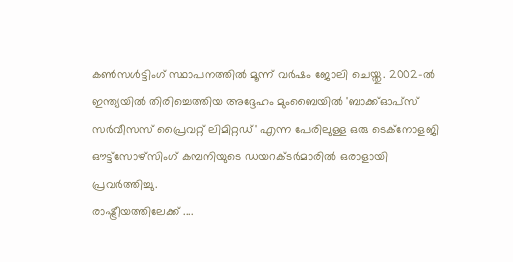കൺസൾട്ടിംഗ് സ്ഥാപനത്തിൽ മൂന്ന് വർഷം ജോലി ചെയ്തു. 2002-ൽ ഇന്ത്യയിൽ തിരിച്ചെത്തിയ അദ്ദേഹം മുംബൈയിൽ 'ബാക്ക്ഓപ്സ് സർവീസസ് പ്രൈവറ്റ് ലിമിറ്റഡ്' എന്ന പേരിലുള്ള ഒരു ടെക്നോളജി ഔട്ട്സോഴ്സിംഗ് കമ്പനിയുടെ ഡയറക്ടർമാരിൽ ഒരാളായി പ്രവർത്തിച്ചു.
രാഷ്ട്രീയത്തിലേക്ക് ....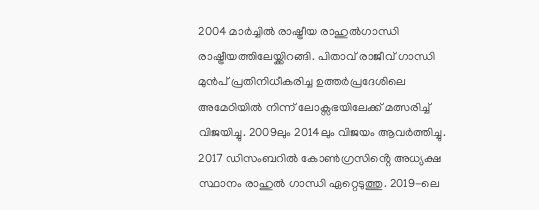2004 മാർച്ചിൽ രാഷ്ട്രീയ രാഹുൽഗാന്ധി രാഷ്ട്രീയത്തിലേയ്ക്കിറങ്ങി. പിതാവ് രാജീവ് ഗാന്ധി മുൻപ് പ്രതിനിധീകരിച്ച ഉത്തർപ്രദേശിലെ അമേഠിയിൽ നിന്ന് ലോക്സഭയിലേക്ക് മത്സരിച്ച് വിജയിച്ചു. 2009ലും 2014ലും വിജയം ആവർത്തിച്ചു. 2017 ഡിസംബറിൽ കോൺഗ്രസിൻ്റെ അധ്യക്ഷ സ്ഥാനം രാഹുൽ ഗാന്ധി ഏറ്റെടുത്തു. 2019-ലെ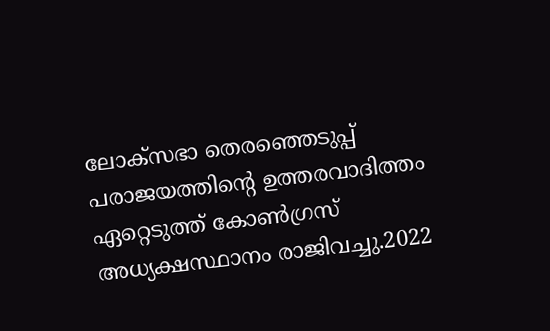ലോക്സഭാ തെരഞ്ഞെടുപ്പ് പരാജയത്തിൻ്റെ ഉത്തരവാദിത്തം ഏറ്റെടുത്ത് കോൺഗ്രസ് അധ്യക്ഷസ്ഥാനം രാജിവച്ചു.2022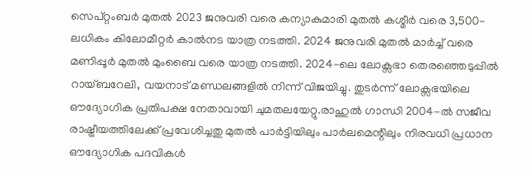സെപ്റ്റംബർ മുതൽ 2023 ജനുവരി വരെ കന്യാകുമാരി മുതൽ കശ്മീർ വരെ 3,500-ലധികം കിലോമീറ്റർ കാൽനട യാത്ര നടത്തി. 2024 ജനുവരി മുതൽ മാർച്ച് വരെ മണിപ്പൂർ മുതൽ മുംബൈ വരെ യാത്ര നടത്തി. 2024-ലെ ലോക്സഭാ തെരഞ്ഞെടുപ്പിൽ റായ്ബറേലി, വയനാട് മണ്ഡലങ്ങളിൽ നിന്ന് വിജയിച്ചു. തുടർന്ന് ലോക്സഭയിലെ ഔദ്യോഗിക പ്രതിപക്ഷ നേതാവായി ചുമതലയേറ്റു.രാഹുൽ ഗാന്ധി 2004-ൽ സജീവ രാഷ്ട്രീയത്തിലേക്ക് പ്രവേശിച്ചതു മുതൽ പാർട്ടിയിലും പാർലമെന്റിലും നിരവധി പ്രധാന ഔദ്യോഗിക പദവികൾ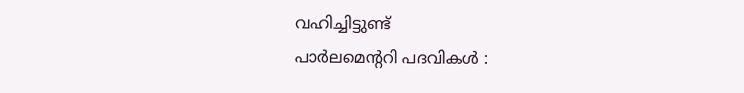വഹിച്ചിട്ടുണ്ട്
പാർലമെൻ്ററി പദവികൾ :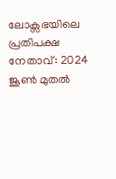ലോക്സഭയിലെ പ്രതിപക്ഷ നേതാവ്: 2024 ജൂൺ മുതൽ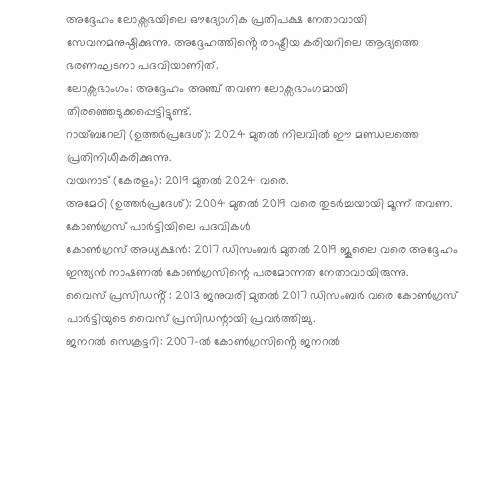അദ്ദേഹം ലോക്സഭയിലെ ഔദ്യോഗിക പ്രതിപക്ഷ നേതാവായി സേവനമനുഷ്ഠിക്കുന്നു. അദ്ദേഹത്തിൻ്റെ രാഷ്ട്രീയ കരിയറിലെ ആദ്യത്തെ ഭരണഘടനാ പദവിയാണിത്.
ലോക്സഭാംഗം: അദ്ദേഹം അഞ്ച് തവണ ലോക്സഭാംഗമായി തിരഞ്ഞെടുക്കപ്പെട്ടിട്ടുണ്ട്.
റായ്ബറേലി (ഉത്തർപ്രദേശ്): 2024 മുതൽ നിലവിൽ ഈ മണ്ഡലത്തെ പ്രതിനിധീകരിക്കുന്നു.
വയനാട് (കേരളം): 2019 മുതൽ 2024 വരെ.
അമേഠി (ഉത്തർപ്രദേശ്): 2004 മുതൽ 2019 വരെ തുടർച്ചയായി മൂന്ന് തവണ.
കോൺഗ്രസ് പാർട്ടിയിലെ പദവികൾ
കോൺഗ്രസ് അധ്യക്ഷൻ: 2017 ഡിസംബർ മുതൽ 2019 ജൂലൈ വരെ അദ്ദേഹം ഇന്ത്യൻ നാഷണൽ കോൺഗ്രസിന്റെ പരമോന്നത നേതാവായിരുന്നു.
വൈസ് പ്രസിഡൻ്റ് : 2013 ജനുവരി മുതൽ 2017 ഡിസംബർ വരെ കോൺഗ്രസ് പാർട്ടിയുടെ വൈസ് പ്രസിഡന്റായി പ്രവർത്തിച്ചു.
ജനറൽ സെക്രട്ടറി: 2007-ൽ കോൺഗ്രസിൻ്റെ ജനറൽ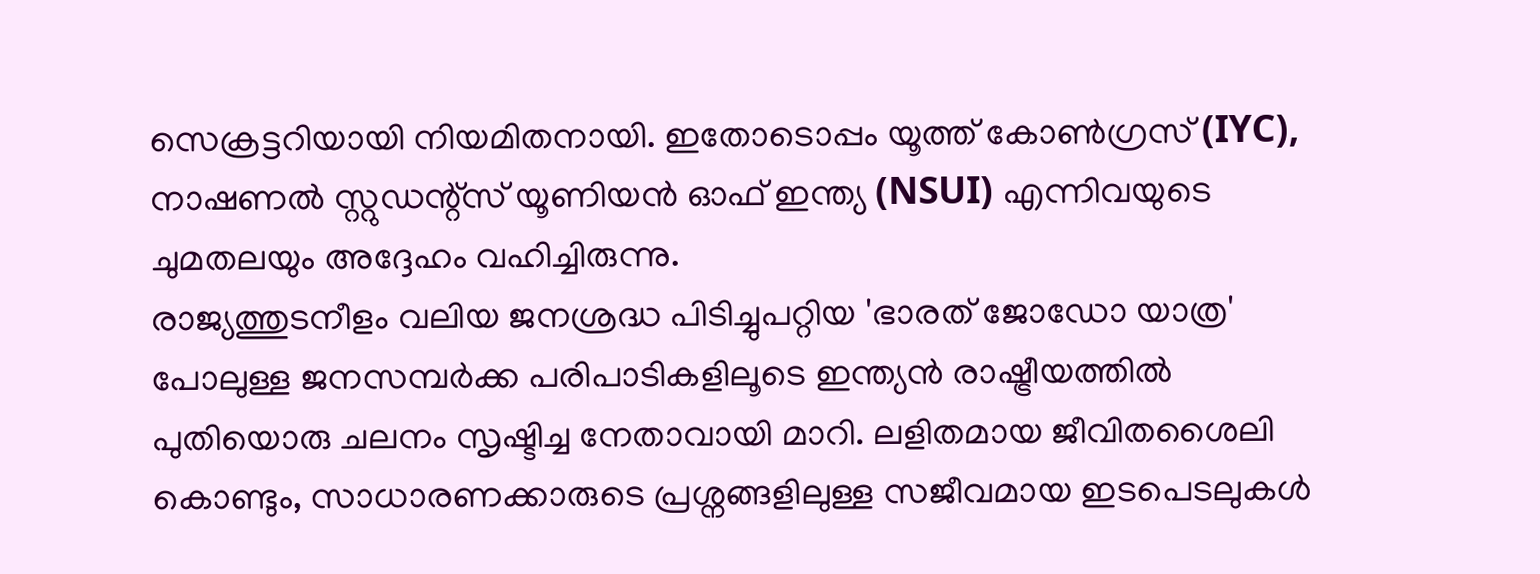സെക്രട്ടറിയായി നിയമിതനായി. ഇതോടൊപ്പം യൂത്ത് കോൺഗ്രസ് (IYC), നാഷണൽ സ്റ്റുഡന്റ്സ് യൂണിയൻ ഓഫ് ഇന്ത്യ (NSUI) എന്നിവയുടെ ചുമതലയും അദ്ദേഹം വഹിച്ചിരുന്നു.
രാജ്യത്തുടനീളം വലിയ ജനശ്രദ്ധ പിടിച്ചുപറ്റിയ 'ഭാരത് ജോഡോ യാത്ര' പോലുള്ള ജനസമ്പർക്ക പരിപാടികളിലൂടെ ഇന്ത്യൻ രാഷ്ട്രീയത്തിൽ പുതിയൊരു ചലനം സൃഷ്ടിച്ച നേതാവായി മാറി. ലളിതമായ ജീവിതശൈലി കൊണ്ടും, സാധാരണക്കാരുടെ പ്രശ്നങ്ങളിലുള്ള സജീവമായ ഇടപെടലുകൾ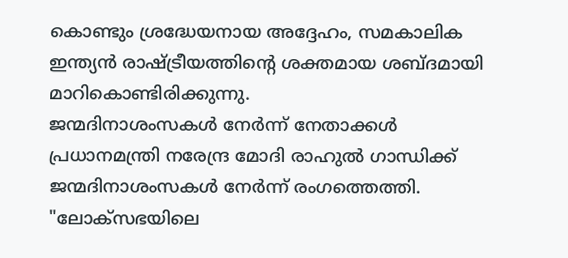കൊണ്ടും ശ്രദ്ധേയനായ അദ്ദേഹം, സമകാലിക ഇന്ത്യൻ രാഷ്ട്രീയത്തിൻ്റെ ശക്തമായ ശബ്ദമായി മാറികൊണ്ടിരിക്കുന്നു.
ജന്മദിനാശംസകൾ നേർന്ന് നേതാക്കൾ
പ്രധാനമന്ത്രി നരേന്ദ്ര മോദി രാഹുൽ ഗാന്ധിക്ക് ജന്മദിനാശംസകൾ നേർന്ന് രംഗത്തെത്തി. "ലോക്സഭയിലെ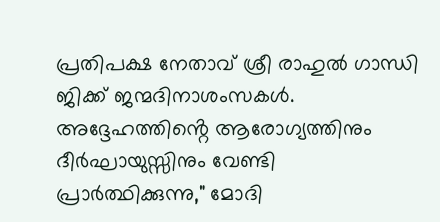പ്രതിപക്ഷ നേതാവ് ശ്രീ രാഹുൽ ഗാന്ധി ജിക്ക് ജന്മദിനാശംസകൾ. അദ്ദേഹത്തിൻ്റെ ആരോഗ്യത്തിനും ദീർഘായുസ്സിനും വേണ്ടി പ്രാർത്ഥിക്കുന്നു," മോദി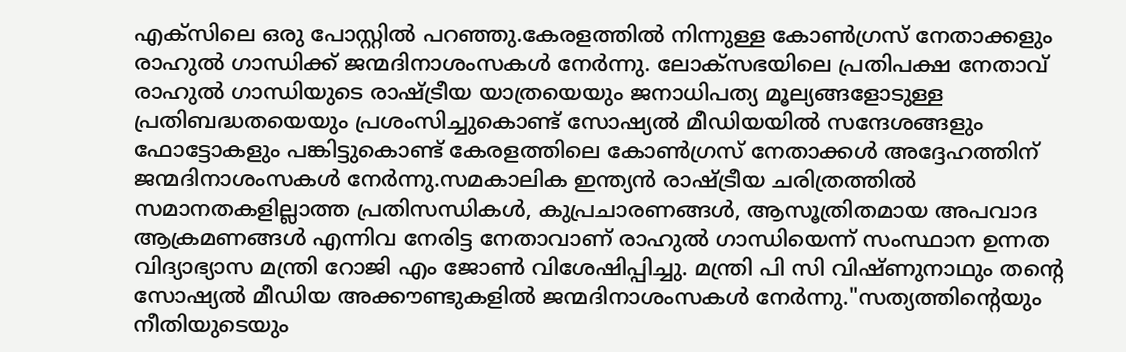എക്സിലെ ഒരു പോസ്റ്റിൽ പറഞ്ഞു.കേരളത്തിൽ നിന്നുള്ള കോൺഗ്രസ് നേതാക്കളും രാഹുൽ ഗാന്ധിക്ക് ജന്മദിനാശംസകൾ നേർന്നു. ലോക്സഭയിലെ പ്രതിപക്ഷ നേതാവ് രാഹുൽ ഗാന്ധിയുടെ രാഷ്ട്രീയ യാത്രയെയും ജനാധിപത്യ മൂല്യങ്ങളോടുള്ള പ്രതിബദ്ധതയെയും പ്രശംസിച്ചുകൊണ്ട് സോഷ്യൽ മീഡിയയിൽ സന്ദേശങ്ങളും ഫോട്ടോകളും പങ്കിട്ടുകൊണ്ട് കേരളത്തിലെ കോൺഗ്രസ് നേതാക്കൾ അദ്ദേഹത്തിന് ജന്മദിനാശംസകൾ നേർന്നു.സമകാലിക ഇന്ത്യൻ രാഷ്ട്രീയ ചരിത്രത്തിൽ സമാനതകളില്ലാത്ത പ്രതിസന്ധികൾ, കുപ്രചാരണങ്ങൾ, ആസൂത്രിതമായ അപവാദ ആക്രമണങ്ങൾ എന്നിവ നേരിട്ട നേതാവാണ് രാഹുൽ ഗാന്ധിയെന്ന് സംസ്ഥാന ഉന്നത വിദ്യാഭ്യാസ മന്ത്രി റോജി എം ജോൺ വിശേഷിപ്പിച്ചു. മന്ത്രി പി സി വിഷ്ണുനാഥും തൻ്റെ സോഷ്യൽ മീഡിയ അക്കൗണ്ടുകളിൽ ജന്മദിനാശംസകൾ നേർന്നു."സത്യത്തിൻ്റെയും നീതിയുടെയും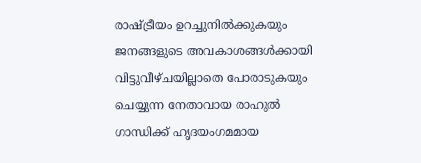രാഷ്ട്രീയം ഉറച്ചുനിൽക്കുകയും ജനങ്ങളുടെ അവകാശങ്ങൾക്കായി വിട്ടുവീഴ്ചയില്ലാതെ പോരാടുകയും ചെയ്യുന്ന നേതാവായ രാഹുൽ ഗാന്ധിക്ക് ഹൃദയംഗമമായ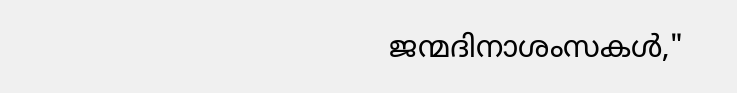ജന്മദിനാശംസകൾ,"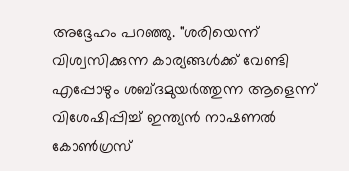അദ്ദേഹം പറഞ്ഞു. "ശരിയെന്ന് വിശ്വസിക്കുന്ന കാര്യങ്ങൾക്ക് വേണ്ടി എപ്പോഴും ശബ്ദമുയർത്തുന്ന ആളെന്ന് വിശേഷിപ്പിച്ച് ഇന്ത്യൻ നാഷണൽ കോൺഗ്രസ്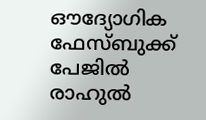ഔദ്യോഗിക ഫേസ്ബുക്ക് പേജിൽ രാഹുൽ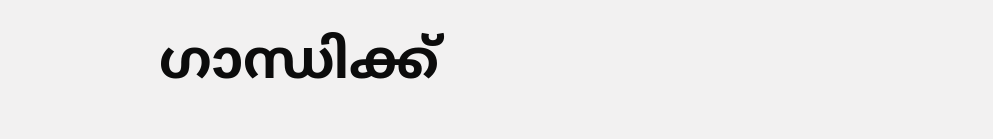ഗാന്ധിക്ക്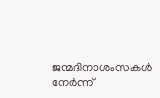ജന്മദിനാശംസകൾ നേർന്ന്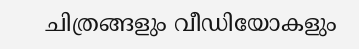ചിത്രങ്ങളും വീഡിയോകളും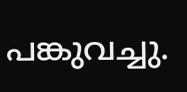പങ്കുവച്ചു.